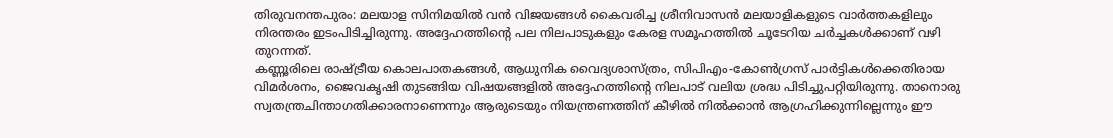തിരുവനന്തപുരം: മലയാള സിനിമയിൽ വൻ വിജയങ്ങൾ കൈവരിച്ച ശ്രീനിവാസൻ മലയാളികളുടെ വാർത്തകളിലും നിരന്തരം ഇടംപിടിച്ചിരുന്നു. അദ്ദേഹത്തിൻ്റെ പല നിലപാടുകളും കേരള സമൂഹത്തിൽ ചൂടേറിയ ചർച്ചകൾക്കാണ് വഴി തുറന്നത്.
കണ്ണൂരിലെ രാഷ്ട്രീയ കൊലപാതകങ്ങൾ, ആധുനിക വൈദ്യശാസ്ത്രം, സിപിഎം-കോൺഗ്രസ് പാർട്ടികൾക്കെതിരായ വിമർശനം, ജൈവകൃഷി തുടങ്ങിയ വിഷയങ്ങളിൽ അദ്ദേഹത്തിൻ്റെ നിലപാട് വലിയ ശ്രദ്ധ പിടിച്ചുപറ്റിയിരുന്നു. താനൊരു സ്വതന്ത്രചിന്താഗതിക്കാരനാണെന്നും ആരുടെയും നിയന്ത്രണത്തിന് കീഴിൽ നിൽക്കാൻ ആഗ്രഹിക്കുന്നില്ലെന്നും ഈ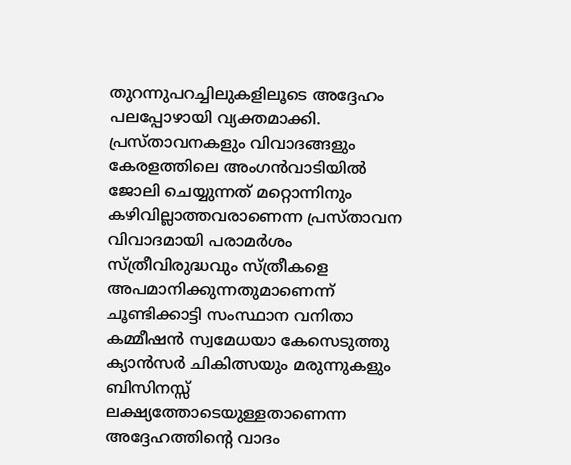തുറന്നുപറച്ചിലുകളിലൂടെ അദ്ദേഹം പലപ്പോഴായി വ്യക്തമാക്കി.
പ്രസ്താവനകളും വിവാദങ്ങളും കേരളത്തിലെ അംഗൻവാടിയിൽ ജോലി ചെയ്യുന്നത് മറ്റൊന്നിനും കഴിവില്ലാത്തവരാണെന്ന പ്രസ്താവന വിവാദമായി പരാമർശം സ്ത്രീവിരുദ്ധവും സ്ത്രീകളെ അപമാനിക്കുന്നതുമാണെന്ന് ചൂണ്ടിക്കാട്ടി സംസ്ഥാന വനിതാ കമ്മീഷൻ സ്വമേധയാ കേസെടുത്തു ക്യാൻസർ ചികിത്സയും മരുന്നുകളും ബിസിനസ്സ് ലക്ഷ്യത്തോടെയുള്ളതാണെന്ന അദ്ദേഹത്തിന്റെ വാദം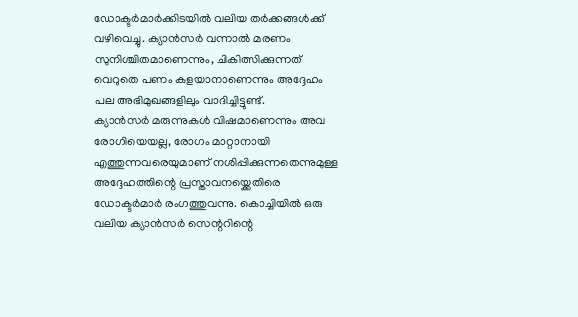ഡോക്ടർമാർക്കിടയിൽ വലിയ തർക്കങ്ങൾക്ക് വഴിവെച്ചു. ക്യാൻസർ വന്നാൽ മരണം സുനിശ്ചിതമാണെന്നും, ചികിത്സിക്കുന്നത് വെറുതെ പണം കളയാനാണെന്നും അദ്ദേഹം പല അഭിമുഖങ്ങളിലും വാദിച്ചിട്ടുണ്ട്.
ക്യാൻസർ മരുന്നുകൾ വിഷമാണെന്നും അവ രോഗിയെയല്ല, രോഗം മാറ്റാനായി എത്തുന്നവരെയുമാണ് നശിപ്പിക്കുന്നതെന്നുമുള്ള അദ്ദേഹത്തിന്റെ പ്രസ്താവനയ്ക്കെതിരെ ഡോക്ടർമാർ രംഗത്തുവന്നു. കൊച്ചിയിൽ ഒരു വലിയ ക്യാൻസർ സെന്ററിന്റെ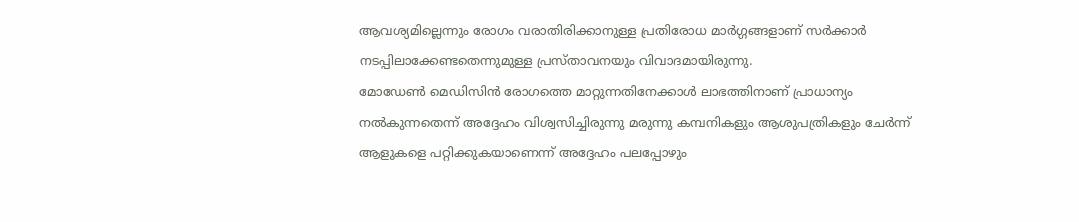ആവശ്യമില്ലെന്നും രോഗം വരാതിരിക്കാനുള്ള പ്രതിരോധ മാർഗ്ഗങ്ങളാണ് സർക്കാർ നടപ്പിലാക്കേണ്ടതെന്നുമുള്ള പ്രസ്താവനയും വിവാദമായിരുന്നു.
മോഡേൺ മെഡിസിൻ രോഗത്തെ മാറ്റുന്നതിനേക്കാൾ ലാഭത്തിനാണ് പ്രാധാന്യം നൽകുന്നതെന്ന് അദ്ദേഹം വിശ്വസിച്ചിരുന്നു മരുന്നു കമ്പനികളും ആശുപത്രികളും ചേർന്ന് ആളുകളെ പറ്റിക്കുകയാണെന്ന് അദ്ദേഹം പലപ്പോഴും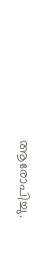ആരോപിച്ചു.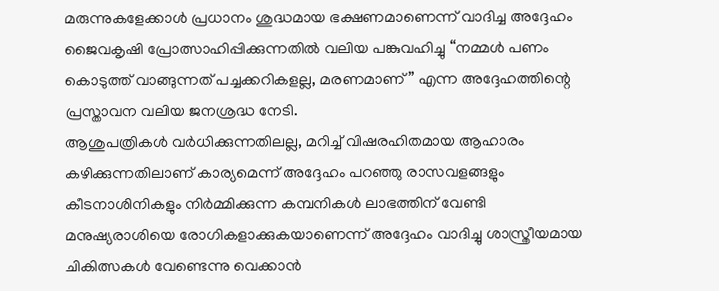മരുന്നുകളേക്കാൾ പ്രധാനം ശുദ്ധമായ ഭക്ഷണമാണെന്ന് വാദിച്ച അദ്ദേഹം ജൈവകൃഷി പ്രോത്സാഹിപ്പിക്കുന്നതിൽ വലിയ പങ്കുവഹിച്ചു “നമ്മൾ പണം കൊടുത്ത് വാങ്ങുന്നത് പച്ചക്കറികളല്ല, മരണമാണ്” എന്ന അദ്ദേഹത്തിന്റെ പ്രസ്താവന വലിയ ജനശ്രദ്ധ നേടി.
ആശുപത്രികൾ വർധിക്കുന്നതിലല്ല, മറിച്ച് വിഷരഹിതമായ ആഹാരം കഴിക്കുന്നതിലാണ് കാര്യമെന്ന് അദ്ദേഹം പറഞ്ഞു രാസവളങ്ങളും കീടനാശിനികളും നിർമ്മിക്കുന്ന കമ്പനികൾ ലാഭത്തിന് വേണ്ടി മനുഷ്യരാശിയെ രോഗികളാക്കുകയാണെന്ന് അദ്ദേഹം വാദിച്ചു ശാസ്ത്രീയമായ ചികിത്സകൾ വേണ്ടെന്നു വെക്കാൻ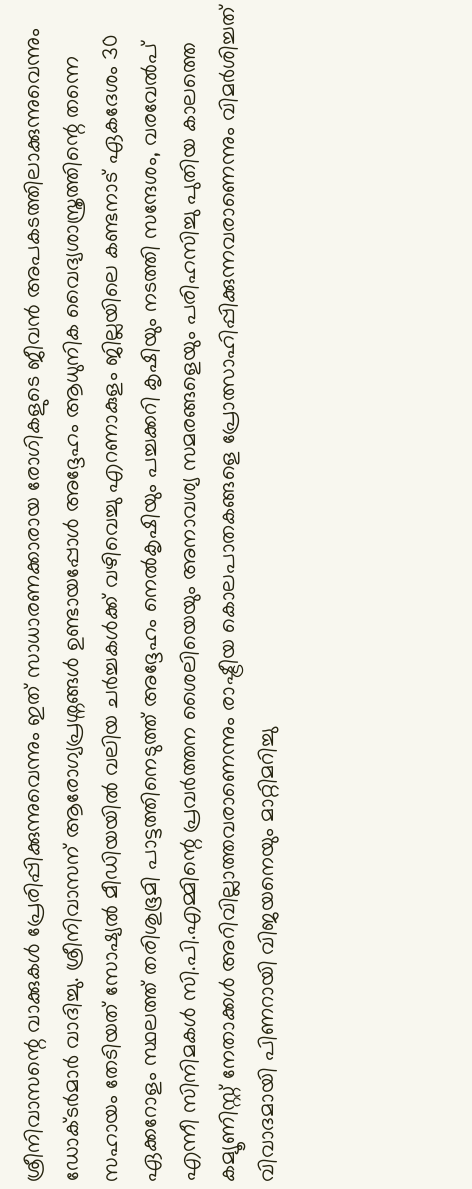ശ്രീനിവാസന്റെ വാക്കുകൾ പ്രേരിപ്പിക്കുന്നുവെന്നും ഇത് സാധാരണക്കാരായ രോഗികളുടെ ജീവൻ അപകടത്തിലാക്കുന്നുവെന്നും ഡോക്ടർമാർ വാദിച്ചു. ശ്രീനിവാസന് ആരോഗ്യപ്രശ്നങ്ങൾ ഉണ്ടായപ്പോൾ അദ്ദേഹം ആധുനിക വൈദ്യശാസ്ത്രത്തിന്റെ തന്നെ സഹായം തേടിയത് സോഷ്യൽ മീഡിയയിൽ വലിയ ചർച്ചകൾക്ക് വഴിവെച്ചു എറണാകുളം ജില്ലയിലെ കണ്ടനാട് ഏകദേശം 30 ഏക്കറോളം സ്ഥലത്ത് തരിശുഭൂമി പാട്ടത്തിനെടുത്ത് അദ്ദേഹം നെൽകൃഷിയും പച്ചക്കറി കൃഷിയും നടത്തി സന്ദേശം, വരവേൽപ് എന്നീ സിനിമകൾ സി.പി.എമ്മിന്റെ പ്രവർത്തന ശൈലിയെയും അനാവശ്യ സമരങ്ങളെയും പരിഹസിച്ചു പുതിയ കാലത്തെ കമ്യൂണിസ്റ്റ് നേതാക്കൾ അറിവില്ലാത്തവരാണെന്നും രാഷ്ട്രീയ കൊലപാതകങ്ങളെ പ്രോത്സാഹിപ്പിക്കുന്നവരാണെന്നും വിമർശിച്ചത് വിവാദമായി പിണറായി വിജയനെയും മാറ്റിമറിച്ചു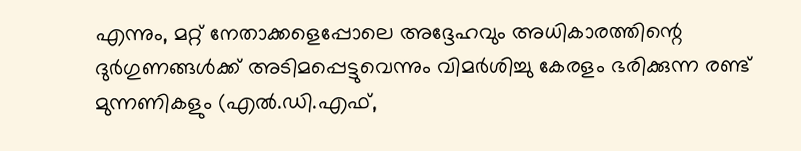എന്നും, മറ്റ് നേതാക്കളെപ്പോലെ അദ്ദേഹവും അധികാരത്തിന്റെ ദുർഗുണങ്ങൾക്ക് അടിമപ്പെട്ടുവെന്നും വിമർശിച്ചു കേരളം ഭരിക്കുന്ന രണ്ട് മുന്നണികളും (എൽ.ഡി.എഫ്,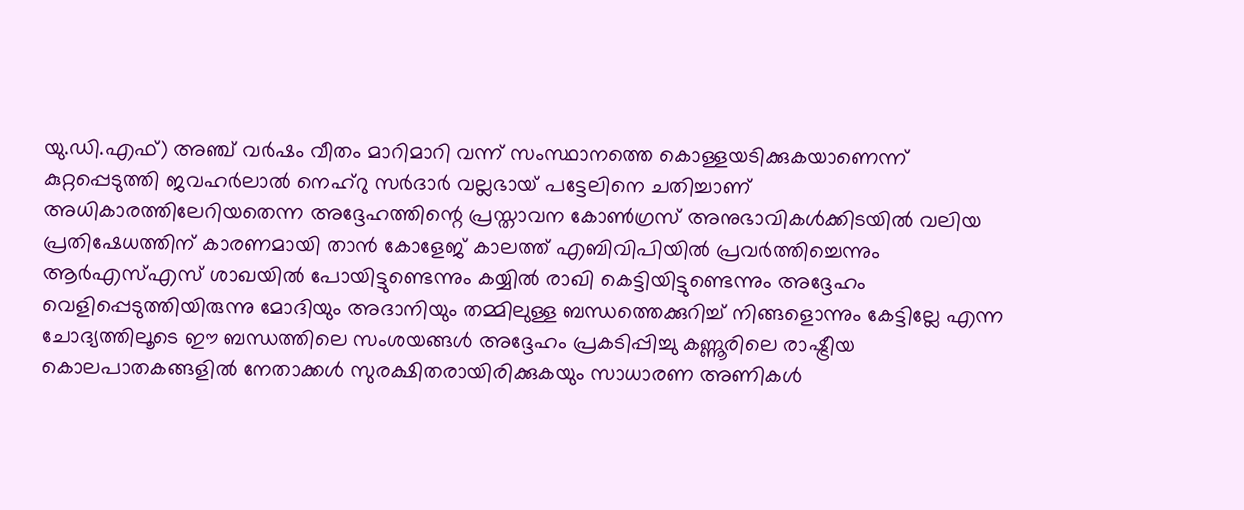യു.ഡി.എഫ്) അഞ്ച് വർഷം വീതം മാറിമാറി വന്ന് സംസ്ഥാനത്തെ കൊള്ളയടിക്കുകയാണെന്ന് കുറ്റപ്പെടുത്തി ജവഹർലാൽ നെഹ്റു സർദാർ വല്ലഭായ് പട്ടേലിനെ ചതിച്ചാണ് അധികാരത്തിലേറിയതെന്ന അദ്ദേഹത്തിന്റെ പ്രസ്താവന കോൺഗ്രസ് അനുഭാവികൾക്കിടയിൽ വലിയ പ്രതിഷേധത്തിന് കാരണമായി താൻ കോളേജ് കാലത്ത് എബിവിപിയിൽ പ്രവർത്തിച്ചെന്നും ആർഎസ്എസ് ശാഖയിൽ പോയിട്ടുണ്ടെന്നും കയ്യിൽ രാഖി കെട്ടിയിട്ടുണ്ടെന്നും അദ്ദേഹം വെളിപ്പെടുത്തിയിരുന്നു മോദിയും അദാനിയും തമ്മിലുള്ള ബന്ധത്തെക്കുറിച്ച് നിങ്ങളൊന്നും കേട്ടില്ലേ എന്ന ചോദ്യത്തിലൂടെ ഈ ബന്ധത്തിലെ സംശയങ്ങൾ അദ്ദേഹം പ്രകടിപ്പിച്ചു കണ്ണൂരിലെ രാഷ്ട്രീയ കൊലപാതകങ്ങളിൽ നേതാക്കൾ സുരക്ഷിതരായിരിക്കുകയും സാധാരണ അണികൾ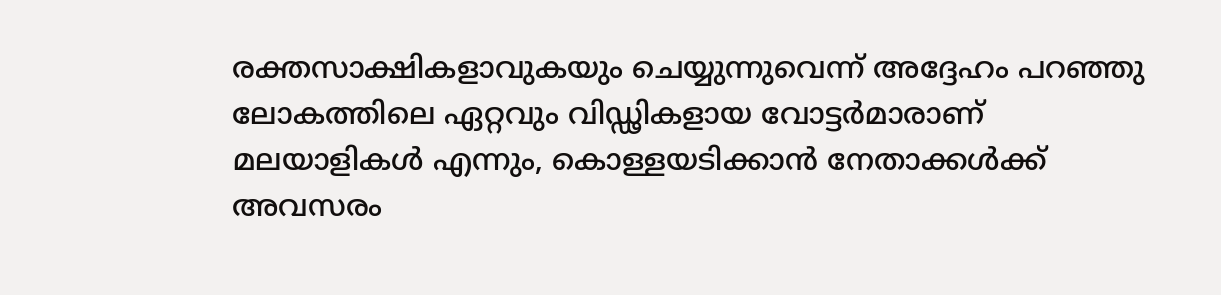രക്തസാക്ഷികളാവുകയും ചെയ്യുന്നുവെന്ന് അദ്ദേഹം പറഞ്ഞു ലോകത്തിലെ ഏറ്റവും വിഡ്ഢികളായ വോട്ടർമാരാണ് മലയാളികൾ എന്നും, കൊള്ളയടിക്കാൻ നേതാക്കൾക്ക് അവസരം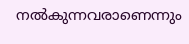നൽകുന്നവരാണെന്നും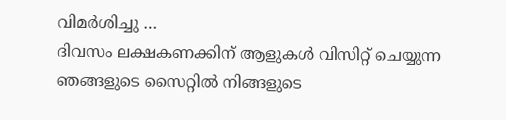വിമർശിച്ചു …
ദിവസം ലക്ഷകണക്കിന് ആളുകൾ വിസിറ്റ് ചെയ്യുന്ന ഞങ്ങളുടെ സൈറ്റിൽ നിങ്ങളുടെ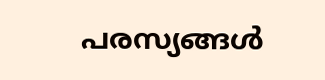പരസ്യങ്ങൾ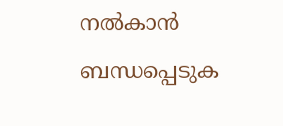നൽകാൻ ബന്ധപ്പെടുക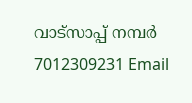വാട്സാപ്പ് നമ്പർ 7012309231 Email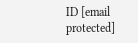ID [email protected]